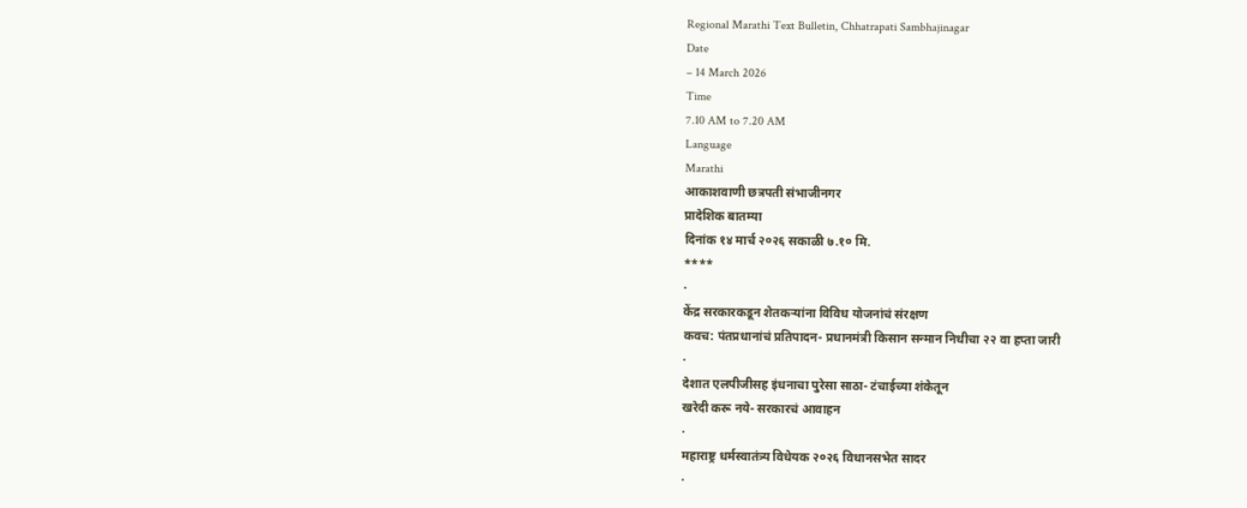Regional Marathi Text Bulletin, Chhatrapati Sambhajinagar
Date
– 14 March 2026
Time
7.10 AM to 7.20 AM
Language
Marathi
आकाशवाणी छत्रपती संभाजीनगर
प्रादेशिक बातम्या
दिनांक १४ मार्च २०२६ सकाळी ७.१० मि.
****
·
केंद्र सरकारकडून शेतकऱ्यांना विविध योजनांचं संरक्षण
कवच: पंतप्रधानांचं प्रतिपादन- प्रधानमंत्री किसान सन्मान निधीचा २२ वा हप्ता जारी
·
देशात एलपीजीसह इंधनाचा पुरेसा साठा- टंचाईच्या शंकेतून
खरेदी करू नये- सरकारचं आवाहन
·
महाराष्ट्र धर्मस्वातंत्र्य विधेयक २०२६ विधानसभेत सादर
·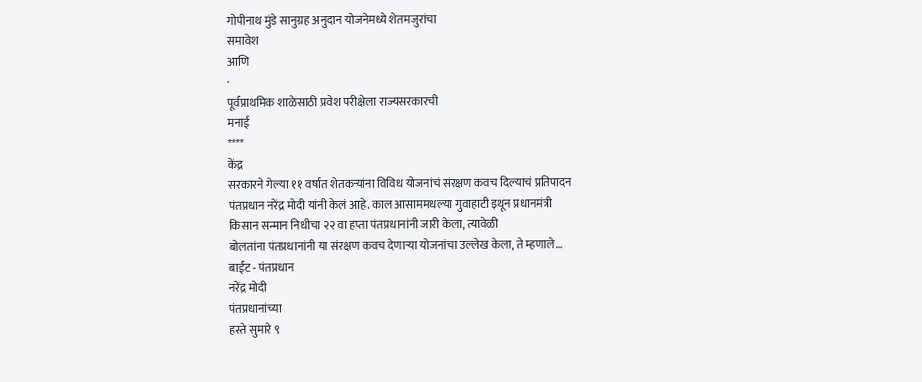गोपीनाथ मुंडे सानुग्रह अनुदान योजनेमध्ये शेतमजुरांचा
समावेश
आणि
·
पूर्वप्राथमिक शाळेसाठी प्रवेश परीक्षेला राज्यसरकारची
मनाई
****
केंद्र
सरकारने गेल्या ११ वर्षात शेतकऱ्यांना विविध योजनांचं संरक्षण कवच दिल्याचं प्रतिपादन
पंतप्रधान नरेंद्र मोदी यांनी केलं आहे. काल आसाममधल्या गुवाहाटी इथून प्रधानमंत्री
किसान सन्मान निधीचा २२ वा हप्ता पंतप्रधानांनी जारी केला, त्यावेळी
बोलतांना पंतप्रधानांनी या संरक्षण कवच देणाऱ्या योजनांचा उल्लेख केला, ते म्हणाले…
बाईट - पंतप्रधान
नरेंद्र मोदी
पंतप्रधानांच्या
हस्ते सुमारे ९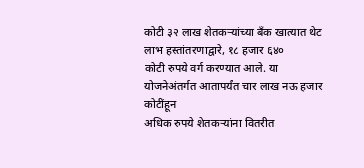कोटी ३२ लाख शेतकऱ्यांच्या बँक खात्यात थेट लाभ हस्तांतरणाद्वारे, १८ हजार ६४०
कोटी रुपये वर्ग करण्यात आले. या योजनेअंतर्गत आतापर्यंत चार लाख नऊ हजार कोटींहून
अधिक रुपये शेतकऱ्यांना वितरीत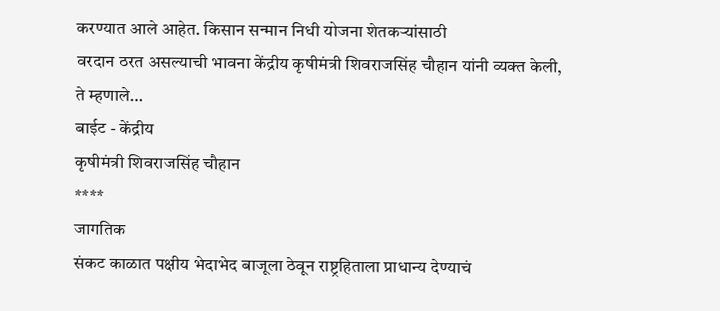करण्यात आले आहेत. किसान सन्मान निधी योजना शेतकऱ्यांसाठी
वरदान ठरत असल्याची भावना केंद्रीय कृषीमंत्री शिवराजसिंह चौहान यांनी व्यक्त केली,
ते म्हणाले…
बाईट - केंद्रीय
कृषीमंत्री शिवराजसिंह चौहान
****
जागतिक
संकट काळात पक्षीय भेदाभेद बाजूला ठेवून राष्ट्रहिताला प्राधान्य देण्याचं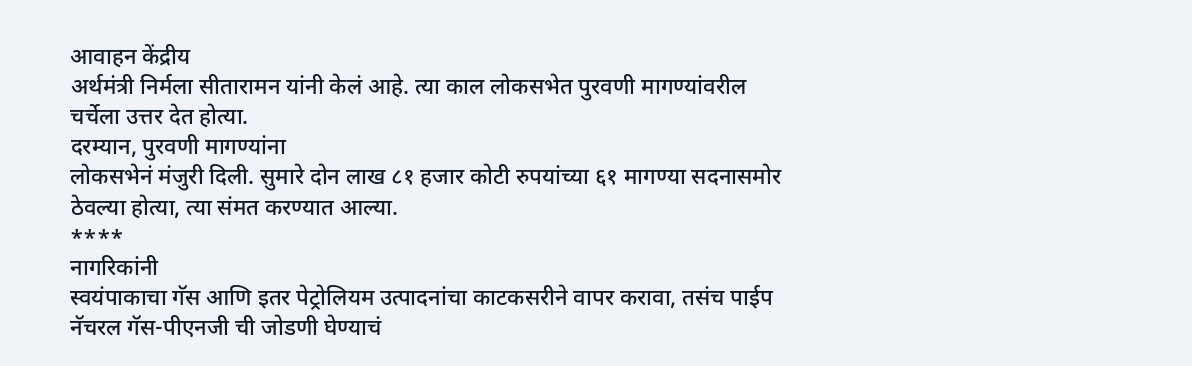आवाहन केंद्रीय
अर्थमंत्री निर्मला सीतारामन यांनी केलं आहे. त्या काल लोकसभेत पुरवणी मागण्यांवरील
चर्चेला उत्तर देत होत्या.
दरम्यान, पुरवणी मागण्यांना
लोकसभेनं मंजुरी दिली. सुमारे दोन लाख ८१ हजार कोटी रुपयांच्या ६१ मागण्या सदनासमोर
ठेवल्या होत्या, त्या संमत करण्यात आल्या.
****
नागरिकांनी
स्वयंपाकाचा गॅस आणि इतर पेट्रोलियम उत्पादनांचा काटकसरीने वापर करावा, तसंच पाईप
नॅचरल गॅस-पीएनजी ची जोडणी घेण्याचं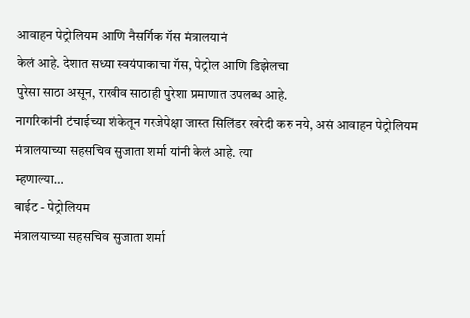आवाहन पेट्रोलियम आणि नैसर्गिक गॅस मंत्रालयानं
केलं आहे. देशात सध्या स्वयंपाकाचा गॅस, पेट्रोल आणि डिझेलचा
पुरेसा साठा असून, राखीव साठाही पुरेशा प्रमाणात उपलब्ध आहे.
नागरिकांनी टंचाईच्या शंकेतून गरजेपेक्षा जास्त सिलिंडर खरेदी करु नये, असं आवाहन पेट्रोलियम मंत्रालयाच्या सहसचिव सुजाता शर्मा यांनी केलं आहे. त्या
म्हणाल्या…
बाईट - पेट्रोलियम
मंत्रालयाच्या सहसचिव सुजाता शर्मा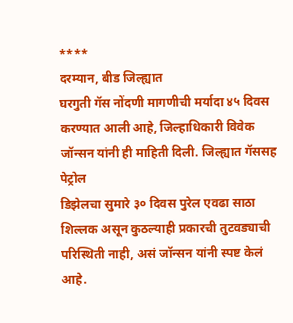****
दरम्यान, बीड जिल्ह्यात
घरगुती गॅस नोंदणी मागणीची मर्यादा ४५ दिवस करण्यात आली आहे, जिल्हाधिकारी विवेक जॉन्सन यांनी ही माहिती दिली. जिल्ह्यात गॅससह पेट्रोल
डिझेलचा सुमारे ३० दिवस पुरेल एवढा साठा शिल्लक असून कुठल्याही प्रकारची तुटवड्याची
परिस्थिती नाही, असं जॉन्सन यांनी स्पष्ट केलं आहे.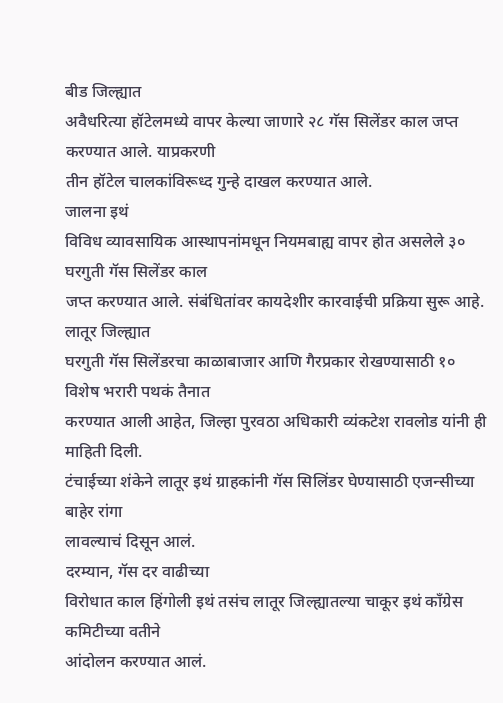बीड जिल्ह्यात
अवैधरित्या हॉटेलमध्ये वापर केल्या जाणारे २८ गॅस सिलेंडर काल जप्त करण्यात आले. याप्रकरणी
तीन हॉटेल चालकांविरूध्द गुन्हे दाखल करण्यात आले.
जालना इथं
विविध व्यावसायिक आस्थापनांमधून नियमबाह्य वापर होत असलेले ३० घरगुती गॅस सिलेंडर काल
जप्त करण्यात आले. संबंधितांवर कायदेशीर कारवाईची प्रक्रिया सुरू आहे.
लातूर जिल्ह्यात
घरगुती गॅस सिलेंडरचा काळाबाजार आणि गैरप्रकार रोखण्यासाठी १० विशेष भरारी पथकं तैनात
करण्यात आली आहेत, जिल्हा पुरवठा अधिकारी व्यंकटेश रावलोड यांनी ही माहिती दिली.
टंचाईच्या शंकेने लातूर इथं ग्राहकांनी गॅस सिलिंडर घेण्यासाठी एजन्सीच्या बाहेर रांगा
लावल्याचं दिसून आलं.
दरम्यान, गॅस दर वाढीच्या
विरोधात काल हिंगोली इथं तसंच लातूर जिल्ह्यातल्या चाकूर इथं काँग्रेस कमिटीच्या वतीने
आंदोलन करण्यात आलं.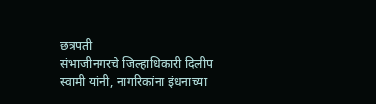छत्रपती
संभाजीनगरचे जिल्हाधिकारी दिलीप स्वामी यांनी, नागरिकांना इंधनाच्या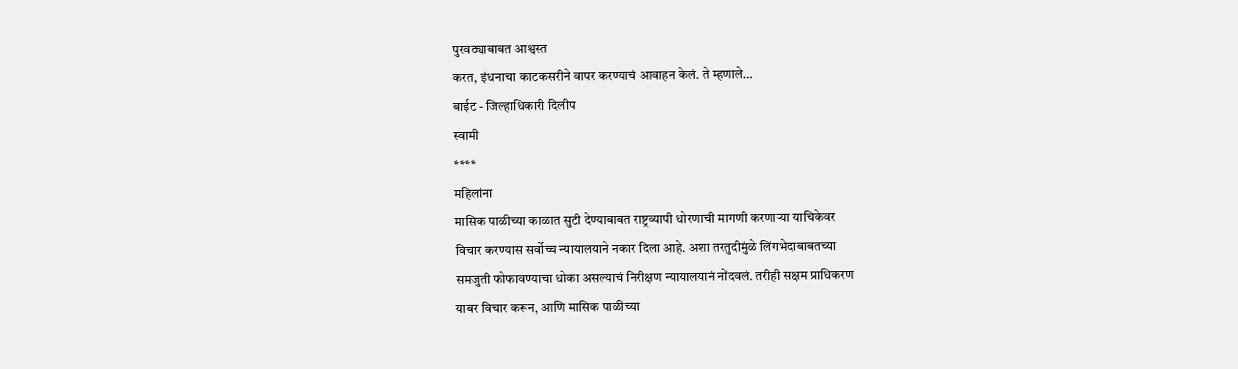पुरवठ्याबाबत आश्वस्त
करत, इंधनाचा काटकसरीने वापर करण्याचं आवाहन केलं. ते म्हणाले…
बाईट - जिल्हाधिकारी दिलीप
स्वामी
****
महिलांना
मासिक पाळीच्या काळात सुटी देण्याबाबत राष्ट्रव्यापी धोरणाची मागणी करणाऱ्या याचिकेवर
विचार करण्यास सर्वोच्च न्यायालयाने नकार दिला आहे. अशा तरतुदीमुंळे लिंगभेदाबाबतच्या
समजुती फोफावण्याचा धोका असल्याचं निरीक्षण न्यायालयानं नोंदवलं. तरीही सक्षम प्राधिकरण
याबर विचार करून, आणि मासिक पाळीच्या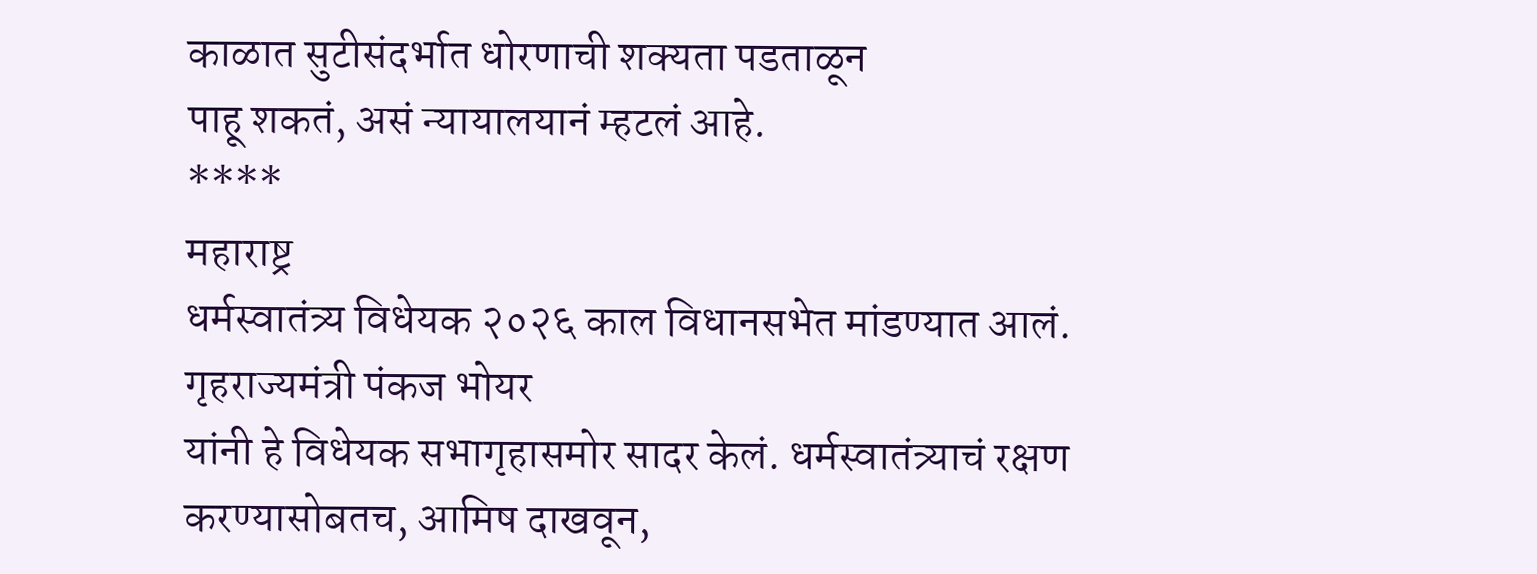काळात सुटीसंदर्भात धोरणाची शक्यता पडताळून
पाहू शकतं, असं न्यायालयानं म्हटलं आहे.
****
महाराष्ट्र
धर्मस्वातंत्र्य विधेयक २०२६ काल विधानसभेत मांडण्यात आलं. गृहराज्यमंत्री पंकज भोयर
यांनी हे विधेयक सभागृहासमोर सादर केलं. धर्मस्वातंत्र्याचं रक्षण करण्यासोबतच, आमिष दाखवून,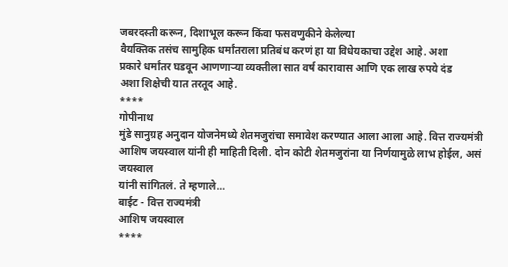जबरदस्ती करून, दिशाभूल करून किंवा फसवणुकीने केलेल्या
वैयक्तिक तसंच सामुहिक धर्मांतराला प्रतिबंध करणं हा या विधेयकाचा उद्देश आहे. अशा
प्रकारे धर्मांतर घडवून आणणाऱ्या व्यक्तीला सात वर्ष कारावास आणि एक लाख रुपये दंड
अशा शिक्षेची यात तरतूद आहे.
****
गोपीनाथ
मुंडे सानुग्रह अनुदान योजनेमध्ये शेतमजुरांचा समावेश करण्यात आला आला आहे. वित्त राज्यमंत्री
आशिष जयस्वाल यांनी ही माहिती दिली. दोन कोटी शेतमजुरांना या निर्णयामुळे लाभ होईल, असं जयस्वाल
यांनी सांगितलं. ते म्हणाले…
बाईट - वित्त राज्यमंत्री
आशिष जयस्वाल
****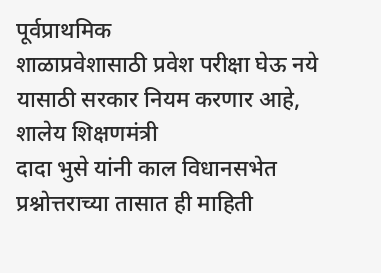पूर्वप्राथमिक
शाळाप्रवेशासाठी प्रवेश परीक्षा घेऊ नये यासाठी सरकार नियम करणार आहे, शालेय शिक्षणमंत्री
दादा भुसे यांनी काल विधानसभेत प्रश्नोत्तराच्या तासात ही माहिती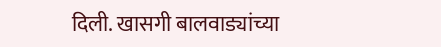दिली. खासगी बालवाड्यांच्या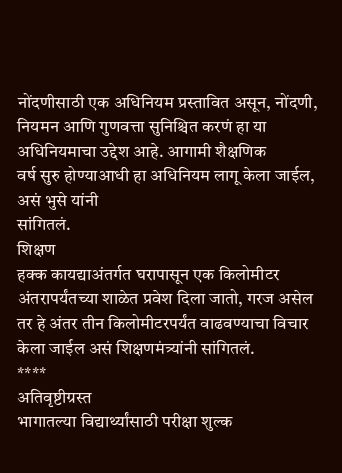नोंदणीसाठी एक अधिनियम प्रस्तावित असून, नोंदणी, नियमन आणि गुणवत्ता सुनिश्चित करणं हा या अधिनियमाचा उद्देश आहे. आगामी शैक्षणिक
वर्ष सुरु होण्याआधी हा अधिनियम लागू केला जाईल, असं भुसे यांनी
सांगितलं.
शिक्षण
हक्क कायद्याअंतर्गत घरापासून एक किलोमीटर अंतरापर्यंतच्या शाळेत प्रवेश दिला जातो, गरज असेल
तर हे अंतर तीन किलोमीटरपर्यंत वाढवण्याचा विचार केला जाईल असं शिक्षणमंत्र्यांनी सांगितलं.
****
अतिवृष्टीग्रस्त
भागातल्या विद्यार्थ्यांसाठी परीक्षा शुल्क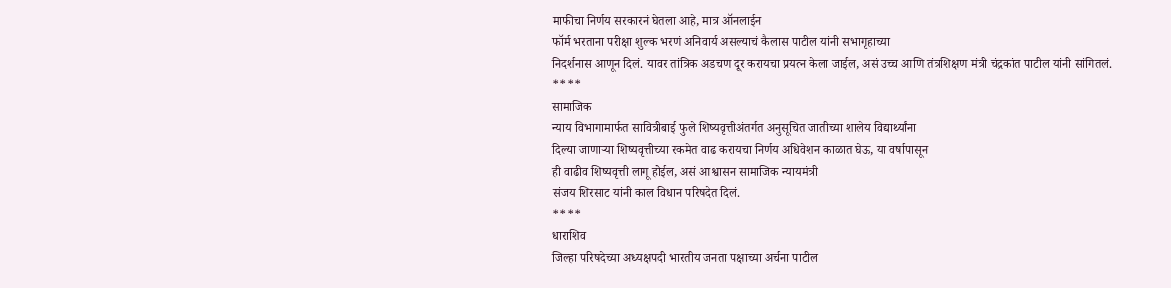माफीचा निर्णय सरकारनं घेतला आहे, मात्र ऑनलाईन
फॉर्म भरताना परीक्षा शुल्क भरणं अनिवार्य असल्याचं कैलास पाटील यांनी सभागृहाच्या
निदर्शनास आणून दिलं. यावर तांत्रिक अडचण दूर करायचा प्रयत्न केला जाईल, असं उच्च आणि तंत्रशिक्षण मंत्री चंद्रकांत पाटील यांनी सांगितलं.
****
सामाजिक
न्याय विभागामार्फत सावित्रीबाई फुले शिष्यवृत्तीअंतर्गत अनुसूचित जातीच्या शालेय विद्यार्थ्यांना
दिल्या जाणाऱ्या शिष्यवृत्तीच्या रकमेत वाढ करायचा निर्णय अधिवेशन काळात घेऊ, या वर्षापासून
ही वाढीव शिष्यवृत्ती लागू होईल, असं आश्वासन सामाजिक न्यायमंत्री
संजय शिरसाट यांनी काल विधान परिषदेत दिलं.
****
धाराशिव
जिल्हा परिषदेच्या अध्यक्षपदी भारतीय जनता पक्षाच्या अर्चना पाटील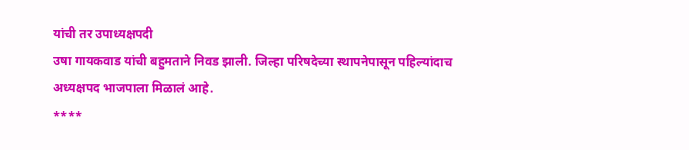यांची तर उपाध्यक्षपदी
उषा गायकवाड यांची बहुमताने निवड झाली. जिल्हा परिषदेच्या स्थापनेपासून पहिल्यांदाच
अध्यक्षपद भाजपाला मिळालं आहे.
****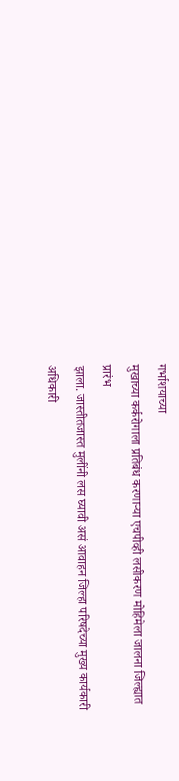गर्भाशयाच्या
मुखाच्या कर्करोगाला प्रतिबंध करणाऱ्या एचपीव्ही लसीकरण मोहिमेला जालना जिल्ह्यात प्रारंभ
झाला. जास्तीतजास्त मुलींनी लस घ्यावी असं आवाहन जिल्हा परिषदेच्या मुख्य कार्यकारी
अधिकारी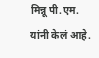मिन्नू पी.एम. यांनी केलं आहे.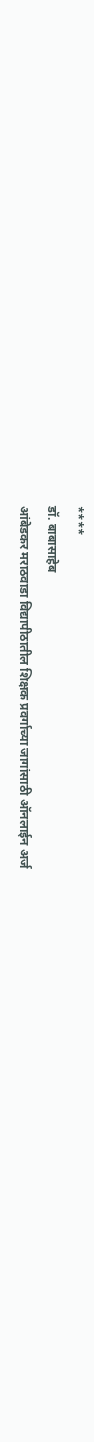****
डॉ. बाबासाहेब
आंबेडकर मराठवाडा विद्यापीठातील शिक्षक प्रवर्गाच्या जागांसाठी ऑनलाईन अर्ज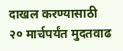दाखल करण्यासाठी
२० मार्चपर्यंत मुदतवाढ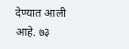देण्यात आली आहे. ७३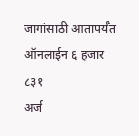जागांसाठी आतापर्यँत ऑनलाईन ६ हजार ८३१
अर्ज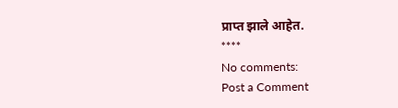प्राप्त झाले आहेत.
****
No comments:
Post a Comment